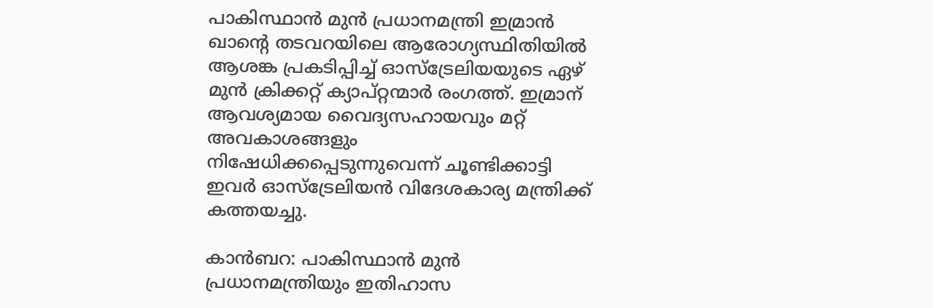പാകിസ്ഥാന്‍ മുന്‍ പ്രധാനമന്ത്രി ഇമ്രാന്‍ ഖാന്റെ തടവറയിലെ ആരോഗ്യസ്ഥിതിയില്‍ ആശങ്ക പ്രകടിപ്പിച്ച് ഓസ്ട്രേലിയയുടെ ഏഴ് മുന്‍ ക്രിക്കറ്റ് ക്യാപ്റ്റന്മാര്‍ രംഗത്ത്. ഇമ്രാന് ആവശ്യമായ വൈദ്യസഹായവും മറ്റ് അവകാശങ്ങളും നിഷേധിക്കപ്പെടുന്നുവെന്ന് ചൂണ്ടിക്കാട്ടി ഇവര്‍ ഓസ്ട്രേലിയന്‍ വിദേശകാര്യ മന്ത്രിക്ക് കത്തയച്ചു.

കാന്‍ബറ: പാകിസ്ഥാന്‍ മുന്‍ പ്രധാനമന്ത്രിയും ഇതിഹാസ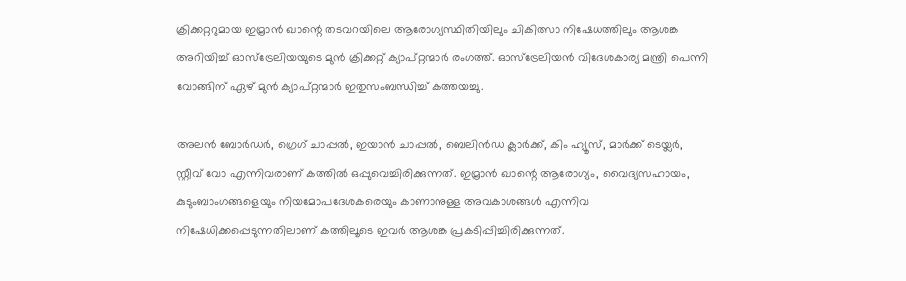ക്രിക്കറ്ററുമായ ഇമ്രാന്‍ ഖാന്റെ തടവറയിലെ ആരോഗ്യസ്ഥിതിയിലും ചികിത്സാ നിഷേധത്തിലും ആശങ്ക അറിയിച്ച് ഓസ്ട്രേലിയയുടെ മുന്‍ ക്രിക്കറ്റ് ക്യാപ്റ്റന്മാര്‍ രംഗത്ത്. ഓസ്ട്രേലിയന്‍ വിദേശകാര്യ മന്ത്രി പെന്നി വോങ്ങിന് ഏഴ് മുന്‍ ക്യാപ്റ്റന്മാര്‍ ഇതുസംബന്ധിച്ച് കത്തയച്ചു.

അലന്‍ ബോര്‍ഡര്‍, ഗ്രെഗ് ചാപ്പല്‍, ഇയാന്‍ ചാപ്പല്‍, ബെലിന്‍ഡ ക്ലാര്‍ക്ക്, കിം ഹ്യൂസ്, മാര്‍ക്ക് ടെയ്ലര്‍, സ്റ്റീവ് വോ എന്നിവരാണ് കത്തില്‍ ഒപ്പുവെച്ചിരിക്കുന്നത്. ഇമ്രാന്‍ ഖാന്റെ ആരോഗ്യം, വൈദ്യസഹായം, കുടുംബാംഗങ്ങളെയും നിയമോപദേശകരെയും കാണാനുള്ള അവകാശങ്ങള്‍ എന്നിവ നിഷേധിക്കപ്പെടുന്നതിലാണ് കത്തിലൂടെ ഇവര്‍ ആശങ്ക പ്രകടിപ്പിച്ചിരിക്കുന്നത്.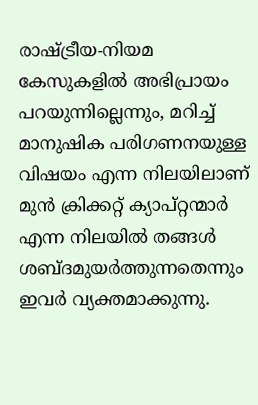രാഷ്ട്രീയ-നിയമ കേസുകളില്‍ അഭിപ്രായം പറയുന്നില്ലെന്നും, മറിച്ച് മാനുഷിക പരിഗണനയുള്ള വിഷയം എന്ന നിലയിലാണ് മുന്‍ ക്രിക്കറ്റ് ക്യാപ്റ്റന്മാര്‍ എന്ന നിലയില്‍ തങ്ങള്‍ ശബ്ദമുയര്‍ത്തുന്നതെന്നും ഇവര്‍ വ്യക്തമാക്കുന്നു.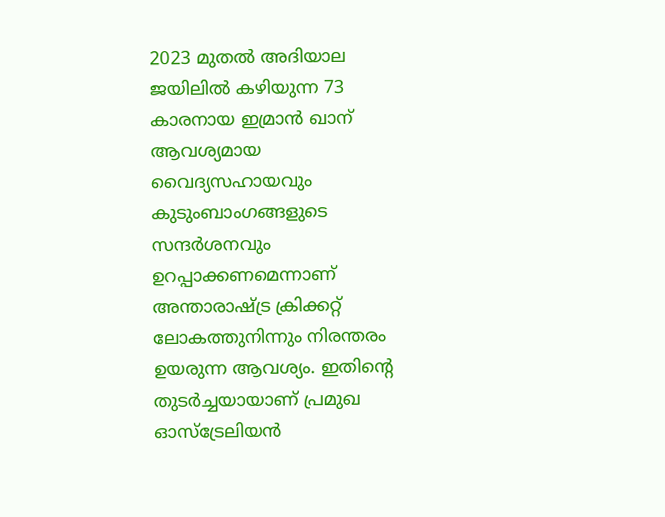2023 മുതല്‍ അദിയാല ജയിലില്‍ കഴിയുന്ന 73 കാരനായ ഇമ്രാന്‍ ഖാന് ആവശ്യമായ വൈദ്യസഹായവും കുടുംബാംഗങ്ങളുടെ സന്ദര്‍ശനവും ഉറപ്പാക്കണമെന്നാണ് അന്താരാഷ്ട്ര ക്രിക്കറ്റ് ലോകത്തുനിന്നും നിരന്തരം ഉയരുന്ന ആവശ്യം. ഇതിന്റെ തുടര്‍ച്ചയായാണ് പ്രമുഖ ഓസ്ട്രേലിയന്‍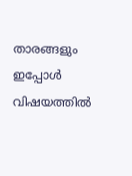താരങ്ങളും ഇപ്പോള്‍ വിഷയത്തില്‍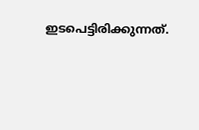ഇടപെട്ടിരിക്കുന്നത്.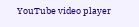YouTube video player